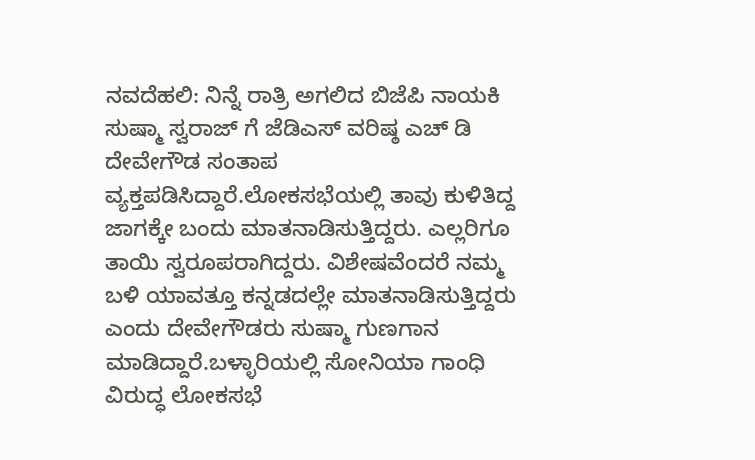ನವದೆಹಲಿ: ನಿನ್ನೆ ರಾತ್ರಿ ಅಗಲಿದ ಬಿಜೆಪಿ ನಾಯಕಿ ಸುಷ್ಮಾ ಸ್ವರಾಜ್ ಗೆ ಜೆಡಿಎಸ್ ವರಿಷ್ಠ ಎಚ್ ಡಿ ದೇವೇಗೌಡ ಸಂತಾಪ ವ್ಯಕ್ತಪಡಿಸಿದ್ದಾರೆ.ಲೋಕಸಭೆಯಲ್ಲಿ ತಾವು ಕುಳಿತಿದ್ದ ಜಾಗಕ್ಕೇ ಬಂದು ಮಾತನಾಡಿಸುತ್ತಿದ್ದರು. ಎಲ್ಲರಿಗೂ ತಾಯಿ ಸ್ವರೂಪರಾಗಿದ್ದರು. ವಿಶೇಷವೆಂದರೆ ನಮ್ಮ ಬಳಿ ಯಾವತ್ತೂ ಕನ್ನಡದಲ್ಲೇ ಮಾತನಾಡಿಸುತ್ತಿದ್ದರು ಎಂದು ದೇವೇಗೌಡರು ಸುಷ್ಮಾ ಗುಣಗಾನ ಮಾಡಿದ್ದಾರೆ.ಬಳ್ಳಾರಿಯಲ್ಲಿ ಸೋನಿಯಾ ಗಾಂಧಿ ವಿರುದ್ಧ ಲೋಕಸಭೆ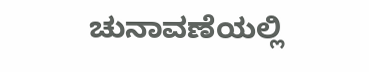ಚುನಾವಣೆಯಲ್ಲಿ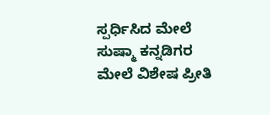ಸ್ಪರ್ಧಿಸಿದ ಮೇಲೆ ಸುಷ್ಮಾ ಕನ್ನಡಿಗರ ಮೇಲೆ ವಿಶೇಷ ಪ್ರೀತಿ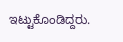ಇಟ್ಟುಕೊಂಡಿದ್ದರು.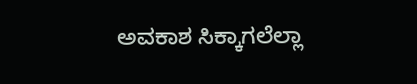ಅವಕಾಶ ಸಿಕ್ಕಾಗಲೆಲ್ಲಾ